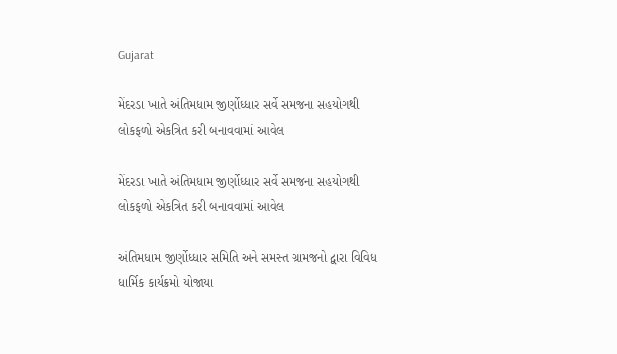Gujarat

મેંદરડા ખાતે અંતિમધામ જીર્ણોધ્ધાર સર્વે સમજના સહયોગથી લોકફળો એકત્રિત કરી બનાવવામાં આવેલ

મેંદરડા ખાતે અંતિમધામ જીર્ણોધ્ધાર સર્વે સમજના સહયોગથી લોકફળો એકત્રિત કરી બનાવવામાં આવેલ

અંતિમધામ જીર્ણોધ્ધાર સમિતિ અને સમસ્ત ગ્રામજનો દ્વારા વિવિધ ધાર્મિક કાર્યક્રમો યોજાયા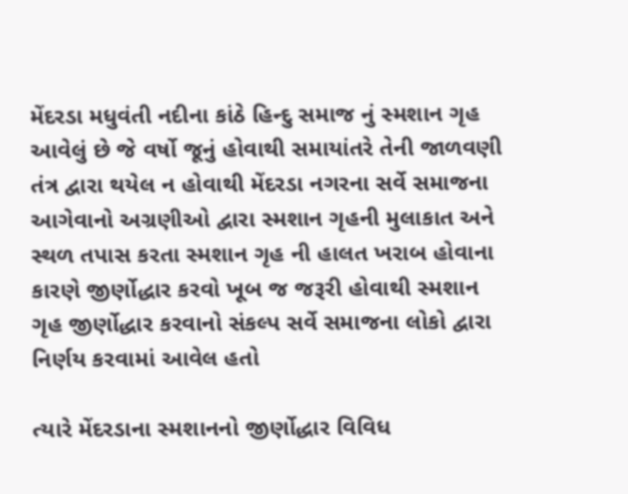મેંદરડા મધુવંતી નદીના કાંઠે હિન્દુ સમાજ નું સ્મશાન ગૃહ આવેલું છે જે વર્ષો જૂનું હોવાથી સમાયાંતરે તેની જાળવણી તંત્ર દ્વારા થયેલ ન હોવાથી મેંદરડા નગરના સર્વે સમાજના આગેવાનો અગ્રણીઓ દ્વારા સ્મશાન ગૃહની મુલાકાત અને સ્થળ તપાસ કરતા સ્મશાન ગૃહ ની હાલત ખરાબ હોવાના કારણે જીર્ણોદ્ધાર કરવો ખૂબ જ જરૂરી હોવાથી સ્મશાન ગૃહ જીર્ણોદ્ધાર કરવાનો સંકલ્પ સર્વે સમાજના લોકો દ્વારા નિર્ણય કરવામાં આવેલ હતો

ત્યારે મેંદરડાના સ્મશાનનો જીર્ણોદ્ધાર વિવિધ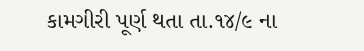કામગીરી પૂર્ણ થતા તા.૧૪/૯ ના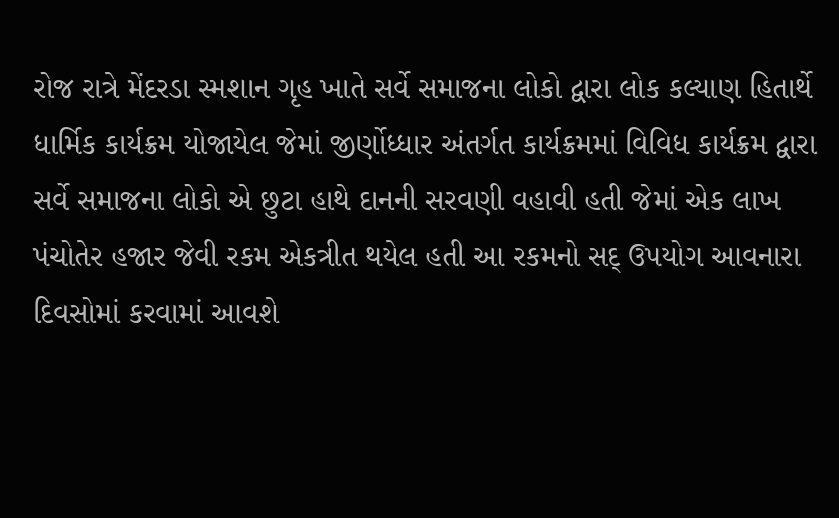રોજ રાત્રે મેંદરડા સ્મશાન ગૃહ ખાતે સર્વે સમાજના લોકો દ્વારા લોક કલ્યાણ હિતાર્થે ધાર્મિક કાર્યક્રમ યોજાયેલ જેમાં જીર્ણોધ્ધાર અંતર્ગત કાર્યક્રમમાં વિવિધ કાર્યક્રમ દ્વારા સર્વે સમાજના લોકો એ છુટા હાથે દાનની સરવણી વહાવી હતી જેમાં એક લાખ પંચોતેર હજાર જેવી રકમ એકત્રીત થયેલ હતી આ રકમનો સદ્ ઉપયોગ આવનારા દિવસોમાં કરવામાં આવશે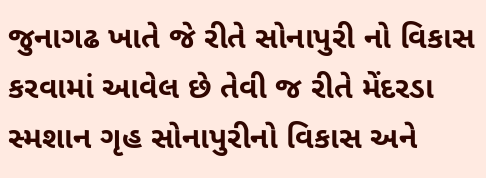જુનાગઢ ખાતે જે રીતે સોનાપુરી નો વિકાસ કરવામાં આવેલ છે તેવી જ રીતે મેંદરડા સ્મશાન ગૃહ સોનાપુરીનો વિકાસ અને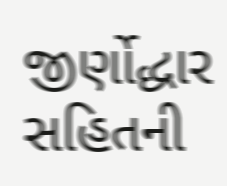જીર્ણોદ્ધાર સહિતની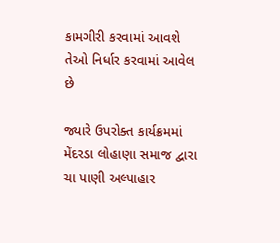કામગીરી કરવામાં આવશે તેઓ નિર્ધાર કરવામાં આવેલ છે

જ્યારે ઉપરોક્ત કાર્યક્રમમાં મેંદરડા લોહાણા સમાજ દ્વારા ચા પાણી અલ્પાહાર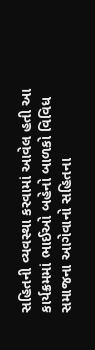સહિતની વ્યવસ્થા કરવામાં આવેલ હતી આ કાર્યક્રમમાં ભાઈઓ બહેનો બાળકો વિવિધ સમાજના આગેવાનો સહિતના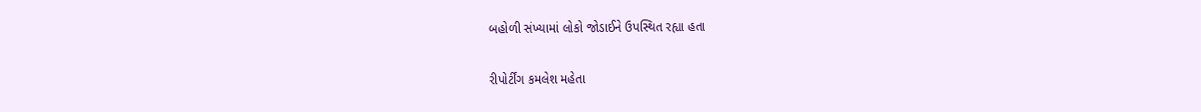બહોળી સંખ્યામાં લોકો જોડાઈને ઉપસ્થિત રહ્યા હતા

રીપોર્ટીંગ કમલેશ મહેતા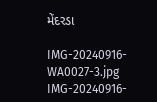મેંદરડા

IMG-20240916-WA0027-3.jpg IMG-20240916-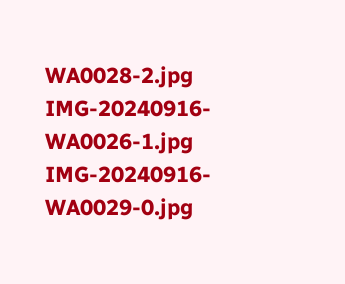WA0028-2.jpg IMG-20240916-WA0026-1.jpg IMG-20240916-WA0029-0.jpg